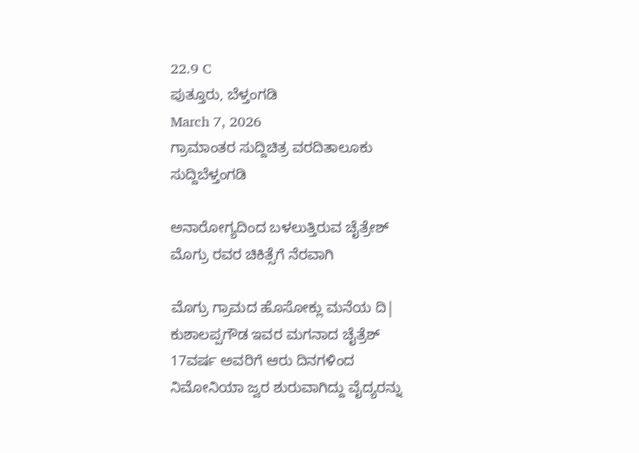22.9 C
ಪುತ್ತೂರು, ಬೆಳ್ತಂಗಡಿ
March 7, 2026
ಗ್ರಾಮಾಂತರ ಸುದ್ದಿಚಿತ್ರ ವರದಿತಾಲೂಕು ಸುದ್ದಿಬೆಳ್ತಂಗಡಿ

ಅನಾರೋಗ್ಯದಿಂದ ಬಳಲುತ್ತಿರುವ ಚೈತ್ರೇಶ್ ಮೊಗ್ರು ರವರ ಚಿಕಿತ್ಸೆಗೆ ನೆರವಾಗಿ

ಮೊಗ್ರು ಗ್ರಾಮದ ಹೊಸೋಕ್ಲು ಮನೆಯ ದಿ| ಕುಶಾಲಪ್ಪಗೌಡ ಇವರ ಮಗನಾದ ಚೈತ್ರೆಶ್ 17ವರ್ಷ ಅವರಿಗೆ ಆರು ದಿನಗಳಿಂದ ನಿಮೋನಿಯಾ ಜ್ವರ ಶುರುವಾಗಿದ್ದು ವೈದ್ಯರನ್ನು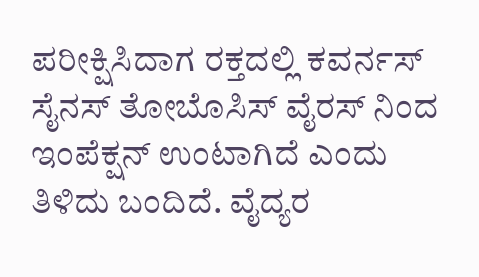ಪರೀಕ್ಷಿಸಿದಾಗ ರಕ್ತದಲ್ಲಿ ಕವರ್ನಸ್ ಸೈನಸ್ ತೋಬೊಸಿಸ್ ವೈರಸ್ ನಿಂದ ಇಂಪೆಕ್ಷನ್ ಉಂಟಾಗಿದೆ ಎಂದು ತಿಳಿದು ಬಂದಿದೆ. ವೈದ್ಯರ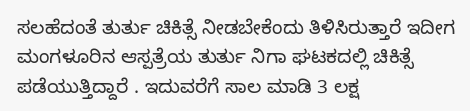ಸಲಹೆದಂತೆ ತುರ್ತು ಚಿಕಿತ್ಸೆ ನೀಡಬೇಕೆಂದು ತಿಳಿಸಿರುತ್ತಾರೆ ಇದೀಗ ಮಂಗಳೂರಿನ ಆಸ್ಪತ್ರೆಯ ತುರ್ತು ನಿಗಾ ಘಟಕದಲ್ಲಿ ಚಿಕಿತ್ಸೆ ಪಡೆಯುತ್ತಿದ್ದಾರೆ . ಇದುವರೆಗೆ ಸಾಲ ಮಾಡಿ 3 ಲಕ್ಷ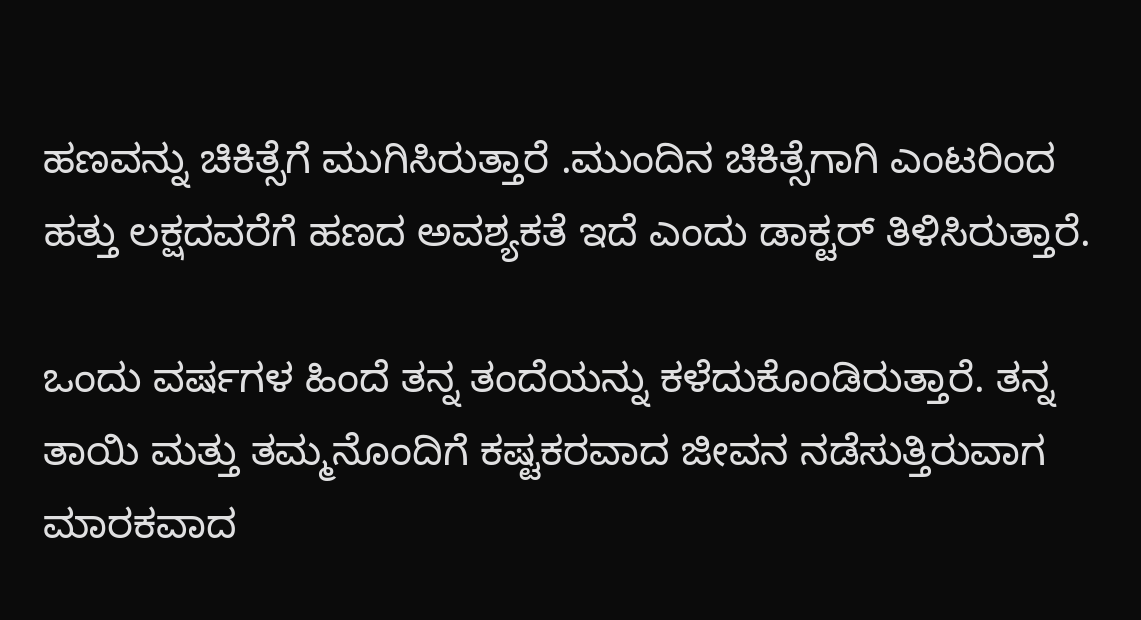ಹಣವನ್ನು ಚಿಕಿತ್ಸೆಗೆ ಮುಗಿಸಿರುತ್ತಾರೆ .ಮುಂದಿನ ಚಿಕಿತ್ಸೆಗಾಗಿ ಎಂಟರಿಂದ ಹತ್ತು ಲಕ್ಷದವರೆಗೆ ಹಣದ ಅವಶ್ಯಕತೆ ಇದೆ ಎಂದು ಡಾಕ್ಟರ್ ತಿಳಿಸಿರುತ್ತಾರೆ.

ಒಂದು ವರ್ಷಗಳ ಹಿಂದೆ ತನ್ನ ತಂದೆಯನ್ನು ಕಳೆದುಕೊಂಡಿರುತ್ತಾರೆ. ತನ್ನ ತಾಯಿ ಮತ್ತು ತಮ್ಮನೊಂದಿಗೆ ಕಷ್ಟಕರವಾದ ಜೀವನ ನಡೆಸುತ್ತಿರುವಾಗ ಮಾರಕವಾದ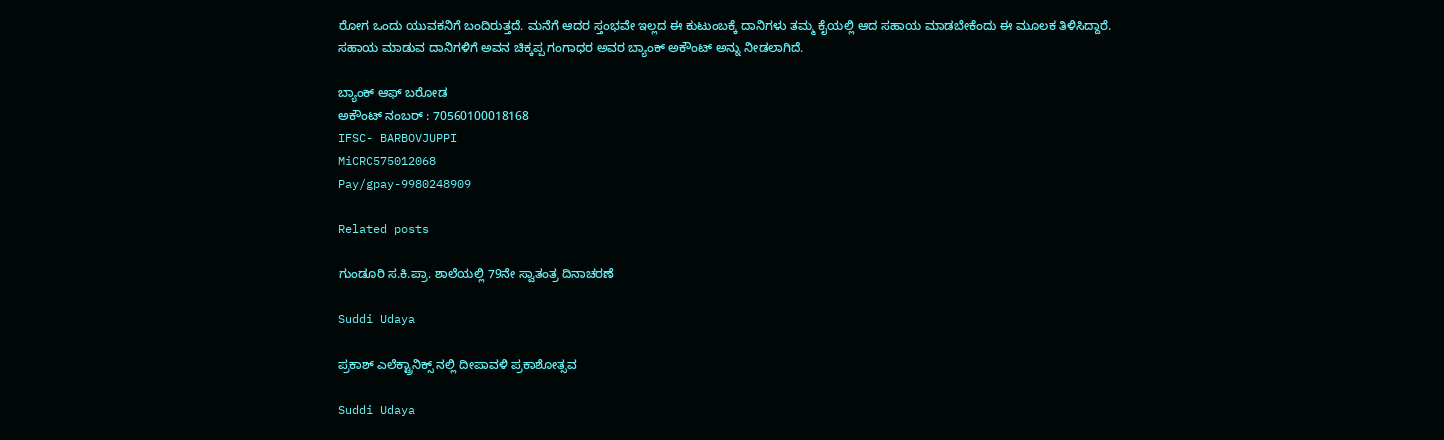ರೋಗ ಒಂದು ಯುವಕನಿಗೆ ಬಂದಿರುತ್ತದೆ. ಮನೆಗೆ ಆದರ ಸ್ತಂಭವೇ ಇಲ್ಲದ ಈ ಕುಟುಂಬಕ್ಕೆ ದಾನಿಗಳು ತಮ್ಮ ಕೈಯಲ್ಲಿ ಆದ ಸಹಾಯ ಮಾಡಬೇಕೆಂದು ಈ ಮೂಲಕ ತಿಳಿಸಿದ್ದಾರೆ. ಸಹಾಯ ಮಾಡುವ ದಾನಿಗಳಿಗೆ ಅವನ ಚಿಕ್ಕಪ್ಪ ಗಂಗಾಧರ ಅವರ ಬ್ಯಾಂಕ್ ಅಕೌಂಟ್ ಅನ್ನು ನೀಡಲಾಗಿದೆ.

ಬ್ಯಾಂಕ್ ಆಫ್ ಬರೋಡ
ಅಕೌಂಟ್ ನಂಬರ್ : 70560100018168
IFSC- BARBOVJUPPI
MiCRC575012068
Pay/gpay-9980248909

Related posts

ಗುಂಡೂರಿ ಸ.ಕಿ.ಪ್ರಾ. ಶಾಲೆಯಲ್ಲಿ 79ನೇ ಸ್ವಾತಂತ್ರ ದಿನಾಚರಣೆ

Suddi Udaya

ಪ್ರಕಾಶ್ ಎಲೆಕ್ಟ್ರಾನಿಕ್ಸ್ ನಲ್ಲಿ ದೀಪಾವಳಿ ಪ್ರಕಾಶೋತ್ಸವ

Suddi Udaya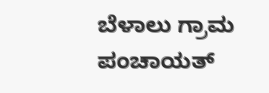ಬೆಳಾಲು ಗ್ರಾಮ ಪಂಚಾಯತ್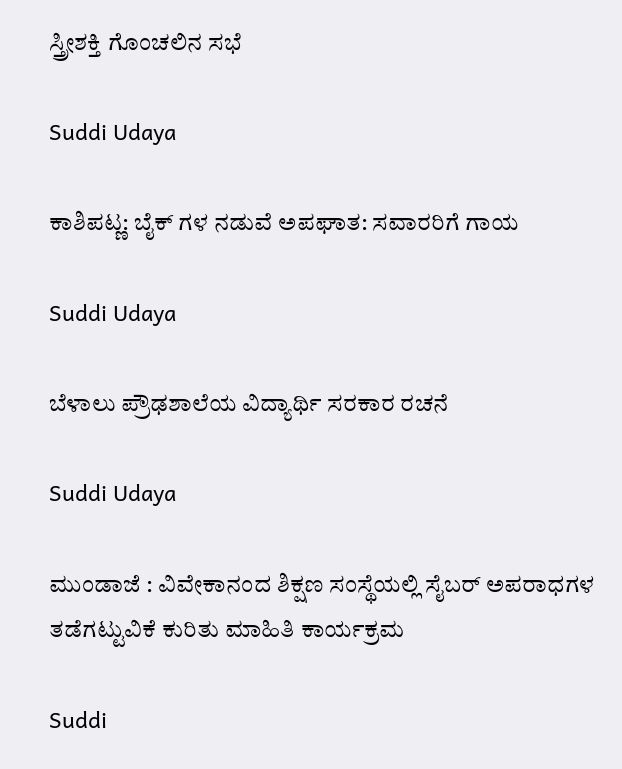ಸ್ತ್ರೀಶಕ್ತಿ ಗೊಂಚಲಿನ ಸಭೆ

Suddi Udaya

ಕಾಶಿಪಟ್ಣ: ಬೈಕ್ ಗಳ ನಡುವೆ ಅಪಘಾತ: ಸವಾರರಿಗೆ ಗಾಯ

Suddi Udaya

ಬೆಳಾಲು ಪ್ರೌಢಶಾಲೆಯ ವಿದ್ಯಾರ್ಥಿ ಸರಕಾರ ರಚನೆ

Suddi Udaya

ಮುಂಡಾಜೆ : ವಿವೇಕಾನಂದ ಶಿಕ್ಷಣ ಸಂಸ್ಥೆಯಲ್ಲಿ ಸೈಬರ್ ಅಪರಾಧಗಳ ತಡೆಗಟ್ಟುವಿಕೆ ಕುರಿತು ಮಾಹಿತಿ ಕಾರ್ಯಕ್ರಮ

Suddi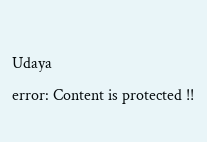Udaya
error: Content is protected !!